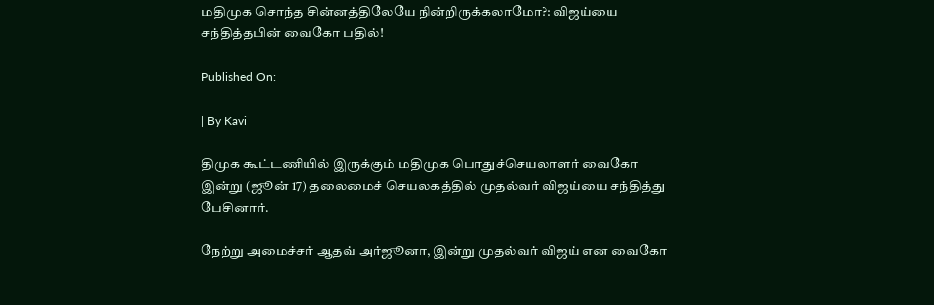மதிமுக சொந்த சின்னத்திலேயே நின்றிருக்கலாமோ?: விஜய்யை சந்தித்தபின் வைகோ பதில்!

Published On:

| By Kavi

திமுக கூட்டணியில் இருக்கும் மதிமுக பொதுச்செயலாளர் வைகோ இன்று (ஜூன் 17) தலைமைச் செயலகத்தில் முதல்வர் விஜய்யை சந்தித்து பேசினார்.

நேற்று அமைச்சர் ஆதவ் அர்ஜூனா, இன்று முதல்வர் விஜய் என வைகோ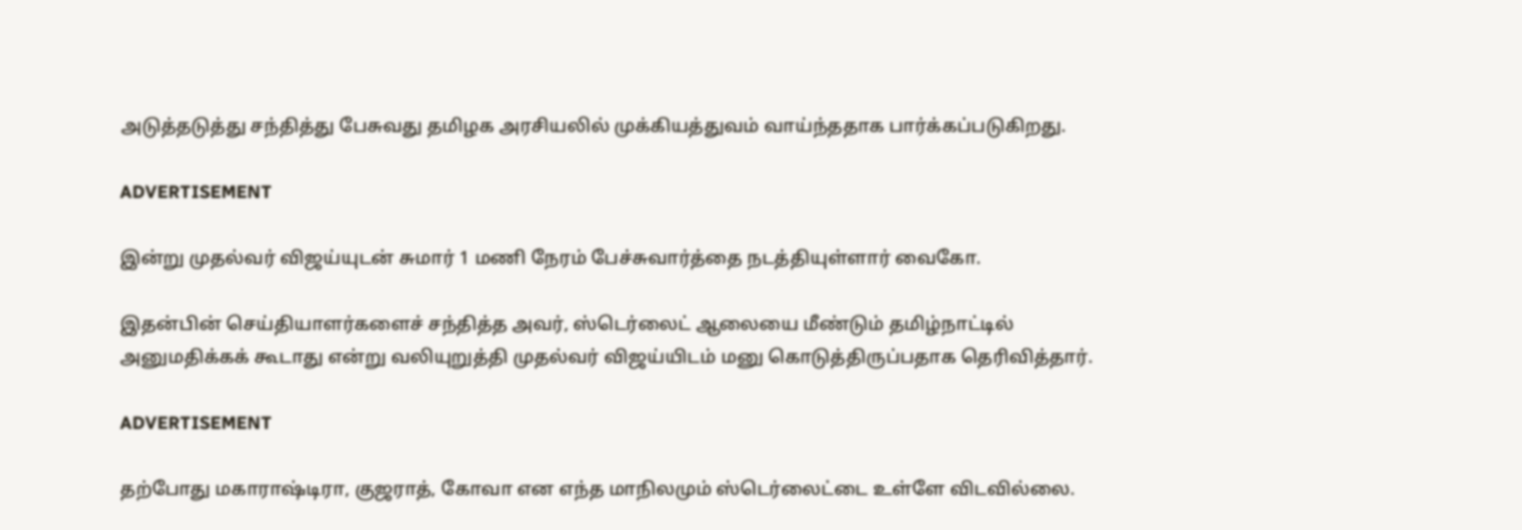அடுத்தடுத்து சந்தித்து பேசுவது தமிழக அரசியலில் முக்கியத்துவம் வாய்ந்ததாக பார்க்கப்படுகிறது.

ADVERTISEMENT

இன்று முதல்வர் விஜய்யுடன் சுமார் 1 மணி நேரம் பேச்சுவார்த்தை நடத்தியுள்ளார் வைகோ.

இதன்பின் செய்தியாளர்களைச் சந்தித்த அவர், ஸ்டெர்லைட் ஆலையை மீண்டும் தமிழ்நாட்டில் அனுமதிக்கக் கூடாது என்று வலியுறுத்தி முதல்வர் விஜய்யிடம் மனு கொடுத்திருப்பதாக தெரிவித்தார்.

ADVERTISEMENT

தற்போது மகாராஷ்டிரா, குஜராத், கோவா என எந்த மாநிலமும் ஸ்டெர்லைட்டை உள்ளே விடவில்லை.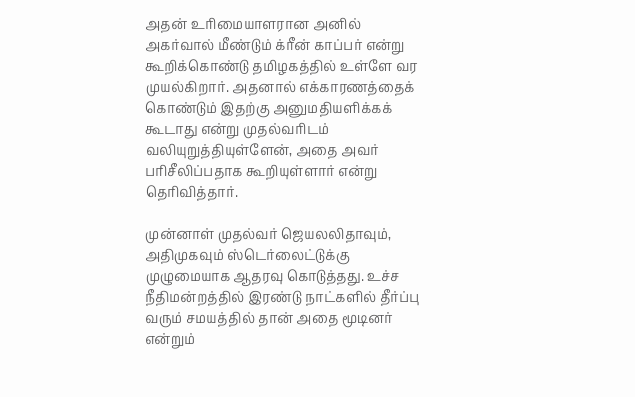அதன் உரிமையாளரான அனில் அகர்வால் மீண்டும் க்ரீன் காப்பர் என்று கூறிக்கொண்டு தமிழகத்தில் உள்ளே வர முயல்கிறார். அதனால் எக்காரணத்தைக் கொண்டும் இதற்கு அனுமதியளிக்கக் கூடாது என்று முதல்வரிடம் வலியுறுத்தியுள்ளேன், அதை அவர் பரிசீலிப்பதாக கூறியுள்ளார் என்று தெரிவித்தார்.

முன்னாள் முதல்வர் ஜெயலலிதாவும், அதிமுகவும் ஸ்டெர்லைட்டுக்கு முழுமையாக ஆதரவு கொடுத்தது. உச்ச நீதிமன்றத்தில் இரண்டு நாட்களில் தீர்ப்பு வரும் சமயத்தில் தான் அதை மூடினர் என்றும்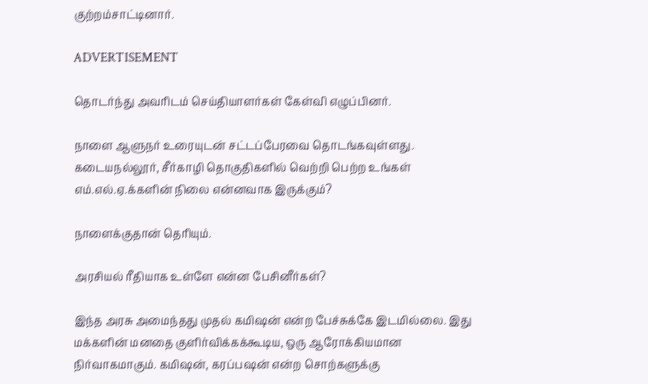குற்றம்சாட்டினார்.

ADVERTISEMENT

தொடர்ந்து அவரிடம் செய்தியாளர்கள் கேள்வி எழுப்பினர்.

நாளை ஆளுநர் உரையுடன் சட்டப்பேரவை தொடங்கவுள்ளது. கடையநல்லூர், சீர்காழி தொகுதிகளில் வெற்றி பெற்ற உங்கள் எம்.எல்.ஏ.க்களின் நிலை என்னவாக இருக்கும்?

நாளைக்குதான் தெரியும்.

அரசியல் ரீதியாக உள்ளே என்ன பேசினீர்கள்?

இந்த அரசு அமைந்தது முதல் கமிஷன் என்ற பேச்சுக்கே இடமில்லை. இது மக்களின் மனதை குளிர்விக்கக்கூடிய, ஒரு ஆரோக்கியமான நிர்வாகமாகும். கமிஷன், கரப்பஷன் என்ற சொற்களுக்கு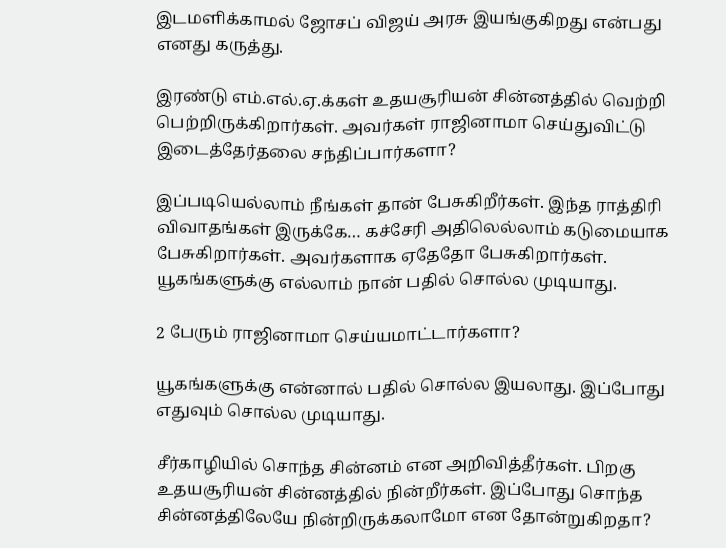இடமளிக்காமல் ஜோசப் விஜய் அரசு இயங்குகிறது என்பது எனது கருத்து.

இரண்டு எம்.எல்.ஏ.க்கள் உதயசூரியன் சின்னத்தில் வெற்றி பெற்றிருக்கிறார்கள். அவர்கள் ராஜினாமா செய்துவிட்டு இடைத்தேர்தலை சந்திப்பார்களா?

இப்படியெல்லாம் நீங்கள் தான் பேசுகிறீர்கள். இந்த ராத்திரி விவாதங்கள் இருக்கே… கச்சேரி அதிலெல்லாம் கடுமையாக பேசுகிறார்கள். அவர்களாக ஏதேதோ பேசுகிறார்கள். யூகங்களுக்கு எல்லாம் நான் பதில் சொல்ல முடியாது.

2 பேரும் ராஜினாமா செய்யமாட்டார்களா?

யூகங்களுக்கு என்னால் பதில் சொல்ல இயலாது. இப்போது எதுவும் சொல்ல முடியாது.

சீர்காழியில் சொந்த சின்னம் என அறிவித்தீர்கள். பிறகு உதயசூரியன் சின்னத்தில் நின்றீர்கள். இப்போது சொந்த சின்னத்திலேயே நின்றிருக்கலாமோ என தோன்றுகிறதா?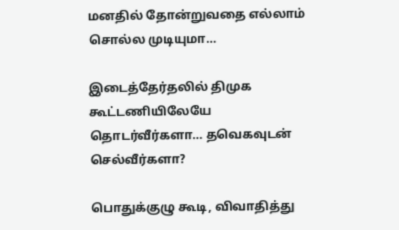மனதில் தோன்றுவதை எல்லாம் சொல்ல முடியுமா…

இடைத்தேர்தலில் திமுக கூட்டணியிலேயே தொடர்வீர்களா… தவெகவுடன் செல்வீர்களா?

பொதுக்குழு கூடி, விவாதித்து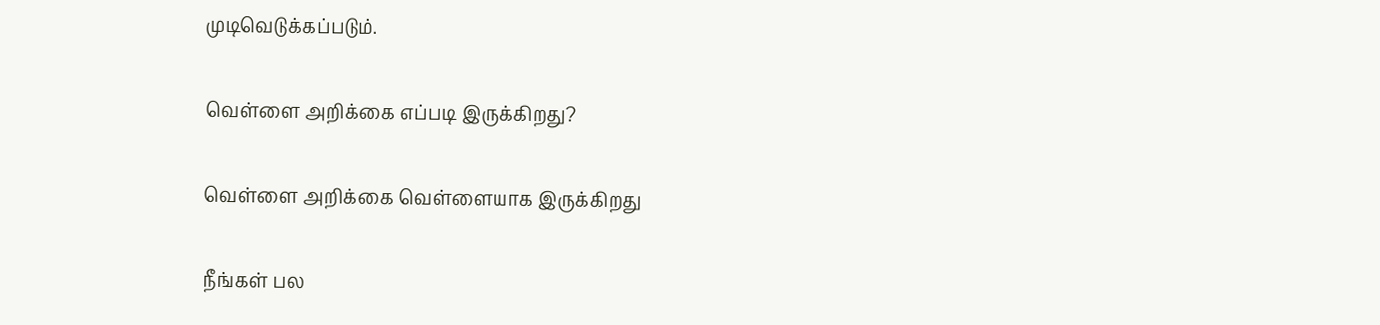முடிவெடுக்கப்படும்.

வெள்ளை அறிக்கை எப்படி இருக்கிறது?

வெள்ளை அறிக்கை வெள்ளையாக இருக்கிறது

நீங்கள் பல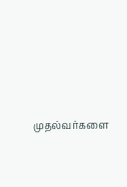முதல்வர்களை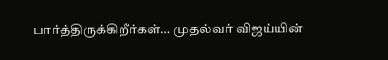பார்த்திருக்கிறீர்கள்… முதல்வர் விஜய்யின்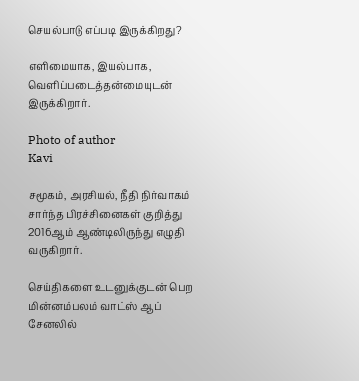செயல்பாடு எப்படி இருக்கிறது?

எளிமையாக, இயல்பாக, வெளிப்படைத்தன்மையுடன் இருக்கிறார்.

Photo of author
Kavi

சமூகம், அரசியல், நீதி நிர்வாகம் சார்ந்த பிரச்சினைகள் குறித்து 2016ஆம் ஆண்டிலிருந்து எழுதி வருகிறார்.

செய்திகளை உடனுக்குடன் பெற மின்னம்பலம் வாட்ஸ் ஆப் சேனலில்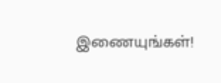இணையுங்கள்!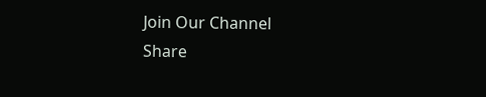Join Our Channel
Share